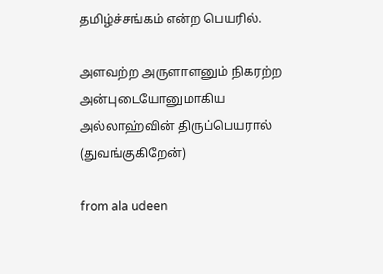தமிழ்ச்சங்கம் என்ற பெயரில்.

அளவற்ற அருளாளனும் நிகரற்ற அன்புடையோனுமாகிய அல்லாஹ்வின் திருப்பெயரால் (துவங்குகிறேன்)

from ala udeen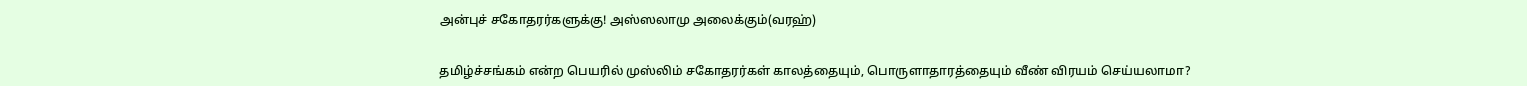அன்புச் சகோதரர்களுக்கு! அஸ்ஸலாமு அலைக்கும்(வரஹ்)


தமிழ்ச்சங்கம் என்ற பெயரில் முஸ்லிம் சகோதரர்கள் காலத்தையும், பொருளாதாரத்தையும் வீண் விரயம் செய்யலாமா?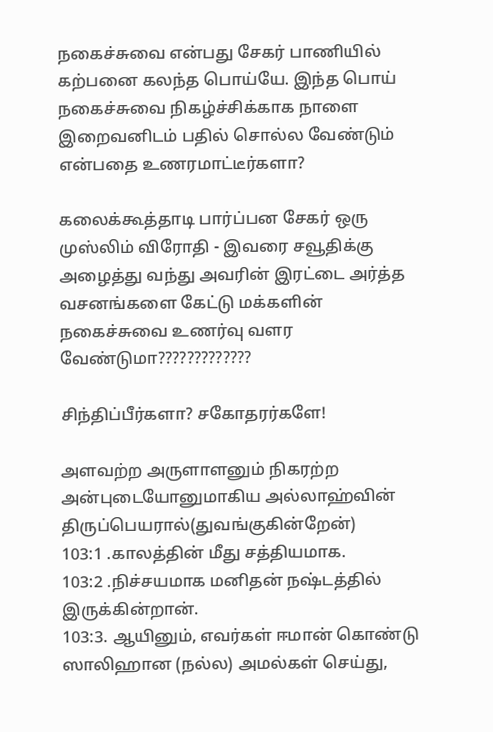நகைச்சுவை என்பது சேகர் பாணியில் கற்பனை கலந்த பொய்யே. இந்த பொய் நகைச்சுவை நிகழ்ச்சிக்காக நாளை இறைவனிடம் பதில் சொல்ல வேண்டும் என்பதை உணரமாட்டீர்களா?

கலைக்கூத்தாடி பார்ப்பன சேகர் ஒரு முஸ்லிம் விரோதி - இவரை சவூதிக்கு அழைத்து வந்து அவரின் இரட்டை அர்த்த வசனங்களை கேட்டு மக்களின் நகைச்சுவை உணர்வு வளர வேண்டுமா?????????????

சிந்திப்பீர்களா? சகோதரர்களே!

அளவற்ற அருளாளனும் நிகரற்ற அன்புடையோனுமாகிய அல்லாஹ்வின் திருப்பெயரால்(துவங்குகின்றேன்)
103:1 .காலத்தின் மீது சத்தியமாக.
103:2 .நிச்சயமாக மனிதன் நஷ்டத்தில் இருக்கின்றான்.
103:3. ஆயினும், எவர்கள் ஈமான் கொண்டு ஸாலிஹான (நல்ல) அமல்கள் செய்து,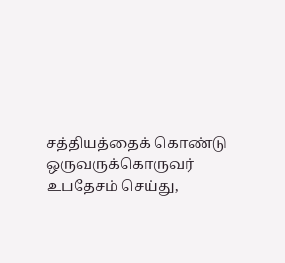சத்தியத்தைக் கொண்டு ஒருவருக்கொருவர் உபதேசம் செய்து,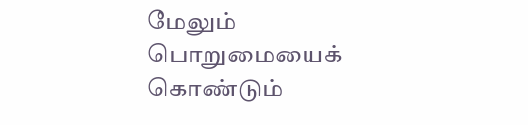மேலும் பொறுமையைக் கொண்டும்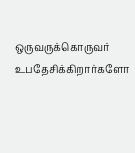ஒருவருக்கொருவர் உபதேசிக்கிறார்களோ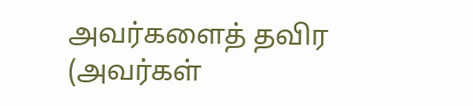அவர்களைத் தவிர (அவர்கள்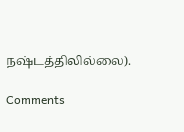நஷ்டத்திலில்லை).

Comments